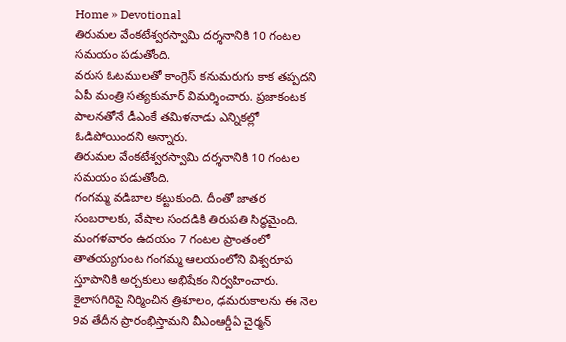Home » Devotional
తిరుమల వేంకటేశ్వరస్వామి దర్శనానికి 10 గంటల సమయం పడుతోంది.
వరుస ఓటములతో కాంగ్రెస్ కనుమరుగు కాక తప్పదని ఏపీ మంత్రి సత్యకుమార్ విమర్శించారు. ప్రజాకంటక పాలనతోనే డీఎంకే తమిళనాడు ఎన్నికల్లో ఓడిపోయిందని అన్నారు.
తిరుమల వేంకటేశ్వరస్వామి దర్శనానికి 10 గంటల సమయం పడుతోంది.
గంగమ్మ వడిబాల కట్టుకుంది. దీంతో జాతర సంబరాలకు, వేషాల సందడికి తిరుపతి సిద్ధమైంది. మంగళవారం ఉదయం 7 గంటల ప్రాంతంలో తాతయ్యగుంట గంగమ్మ ఆలయంలోని విశ్వరూప స్తూపానికి అర్చకులు అభిషేకం నిర్వహించారు.
కైలాసగిరిపై నిర్మించిన త్రిశూలం, ఢమరుకాలను ఈ నెల 9వ తేదీన ప్రారంభిస్తామని వీఎంఆర్డీఏ చైర్మన్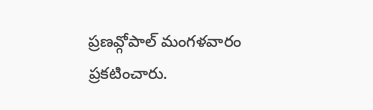ప్రణవ్గోపాల్ మంగళవారం ప్రకటించారు.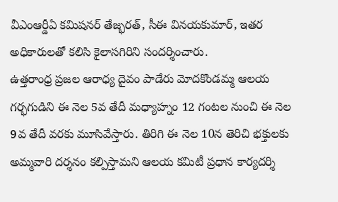వీఎంఆర్డీఏ కమిషనర్ తేజ్భరత్, సీఈ వినయకుమార్, ఇతర అధికారులతో కలిసి కైలాసగిరిని సందర్శించారు.
ఉత్తరాంధ్ర ప్రజల ఆరాధ్య దైవం పాడేరు మోదకొండమ్మ ఆలయ గర్భగుడిని ఈ నెల 5వ తేదీ మధ్యాహ్నం 12 గంటల నుంచి ఈ నెల 9వ తేదీ వరకు మూసివేస్తారు. తిరిగి ఈ నెల 10న తెరిచి భక్తులకు అమ్మవారి దర్శనం కల్పిస్తామని ఆలయ కమిటీ ప్రధాన కార్యదర్శి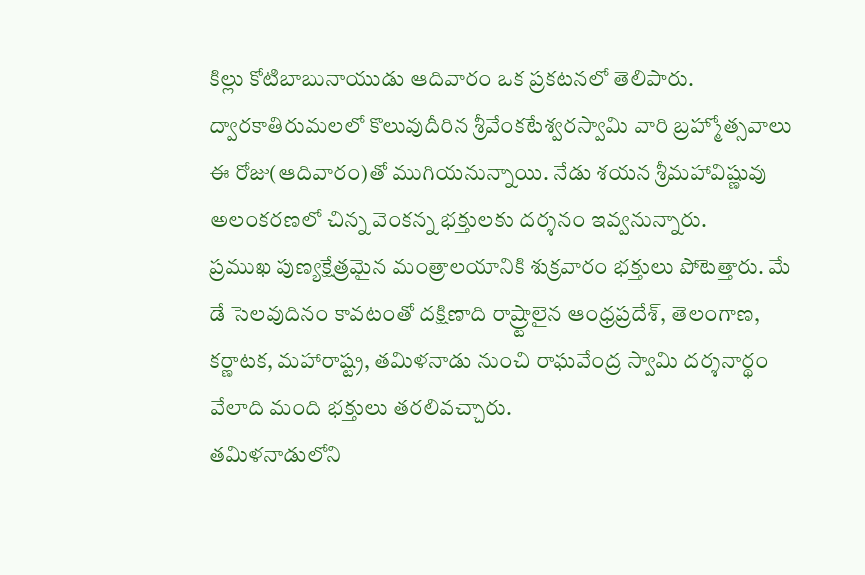కిల్లు కోటిబాబునాయుడు ఆదివారం ఒక ప్రకటనలో తెలిపారు.
ద్వారకాతిరుమలలో కొలువుదీరిన శ్రీవేంకటేశ్వరస్వామి వారి బ్రహ్మోత్సవాలు ఈ రోజు(ఆదివారం)తో ముగియనున్నాయి. నేడు శయన శ్రీమహావిష్ణువు అలంకరణలో చిన్న వెంకన్న భక్తులకు దర్శనం ఇవ్వనున్నారు.
ప్రముఖ పుణ్యక్షేత్రమైన మంత్రాలయానికి శుక్రవారం భక్తులు పోటెత్తారు. మే డే సెలవుదినం కావటంతో దక్షిణాది రాష్ర్టాలైన ఆంధ్రప్రదేశ్, తెలంగాణ, కర్ణాటక, మహారాష్ట్ర, తమిళనాడు నుంచి రాఘవేంద్ర స్వామి దర్శనార్థం వేలాది మంది భక్తులు తరలివచ్చారు.
తమిళనాడులోని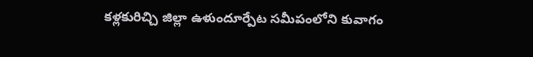కళ్లకురిచ్చి జిల్లా ఉళుందూర్పేట సమీపంలోని కువాగం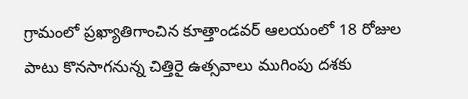గ్రామంలో ప్రఖ్యాతిగాంచిన కూత్తాండవర్ ఆలయంలో 18 రోజుల పాటు కొనసాగనున్న చిత్తిరై ఉత్సవాలు ముగింపు దశకు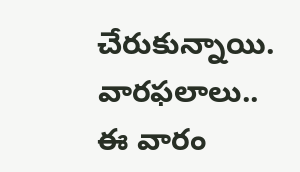చేరుకున్నాయి.
వారఫలాలు.. ఈ వారం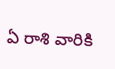ఏ రాశి వారికి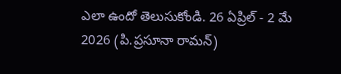ఎలా ఉందో తెలుసుకోండి. 26 ఏప్రిల్ - 2 మే 2026 (పి.ప్రసూనా రామన్)